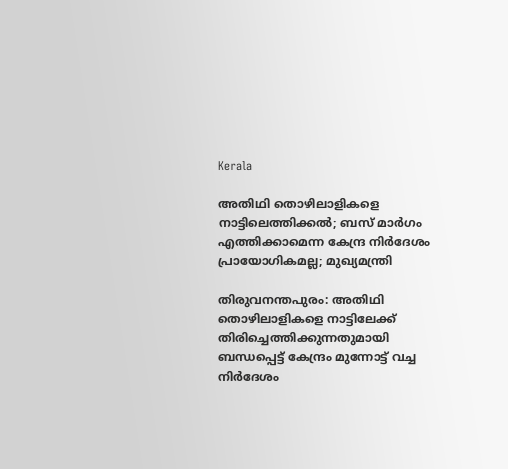Kerala

അതിഥി തൊഴിലാളികളെ നാട്ടിലെത്തിക്കല്‍; ബസ് മാര്‍ഗം എത്തിക്കാമെന്ന കേന്ദ്ര നിര്‍ദേശം പ്രായോഗികമല്ല; മുഖ്യമന്ത്രി

തിരുവനന്തപുരം: അതിഥി തൊഴിലാളികളെ നാട്ടിലേക്ക് തിരിച്ചെത്തിക്കുന്നതുമായി ബന്ധപ്പെട്ട് കേന്ദ്രം മുന്നോട്ട് വച്ച നിര്‍ദേശം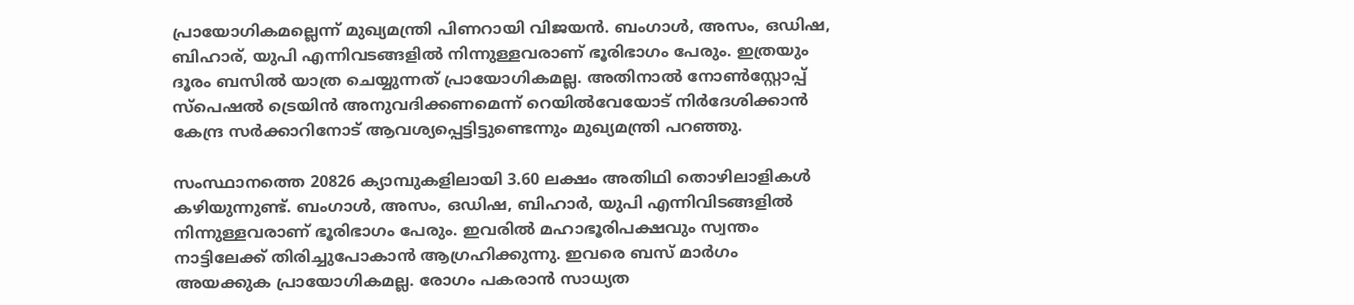പ്രായോഗികമല്ലെന്ന് മുഖ്യമന്ത്രി പിണറായി വിജയന്‍. ബംഗാള്‍, അസം, ഒഡിഷ, ബിഹാര്, യുപി എന്നിവടങ്ങളില്‍ നിന്നുള്ളവരാണ് ഭൂരിഭാഗം പേരും. ഇത്രയും ദൂരം ബസില്‍ യാത്ര ചെയ്യുന്നത് പ്രായോഗികമല്ല. അതിനാല്‍ നോണ്‍സ്റ്റോപ്പ് സ്‌പെഷല്‍ ട്രെയിന്‍ അനുവദിക്കണമെന്ന് റെയില്‍വേയോട് നിര്‍ദേശിക്കാന്‍ കേന്ദ്ര സര്‍ക്കാറിനോട് ആവശ്യപ്പെട്ടിട്ടുണ്ടെന്നും മുഖ്യമന്ത്രി പറഞ്ഞു.

സംസ്ഥാനത്തെ 20826 ക്യാമ്പുകളിലായി 3.60 ലക്ഷം അതിഥി തൊഴിലാളികള്‍ കഴിയുന്നുണ്ട്. ബംഗാള്‍, അസം, ഒഡിഷ, ബിഹാര്‍, യുപി എന്നിവിടങ്ങളില്‍ നിന്നുള്ളവരാണ് ഭൂരിഭാഗം പേരും. ഇവരില്‍ മഹാഭൂരിപക്ഷവും സ്വന്തം നാട്ടിലേക്ക് തിരിച്ചുപോകാന്‍ ആഗ്രഹിക്കുന്നു. ഇവരെ ബസ് മാര്‍ഗം അയക്കുക പ്രായോഗികമല്ല. രോഗം പകരാന്‍ സാധ്യത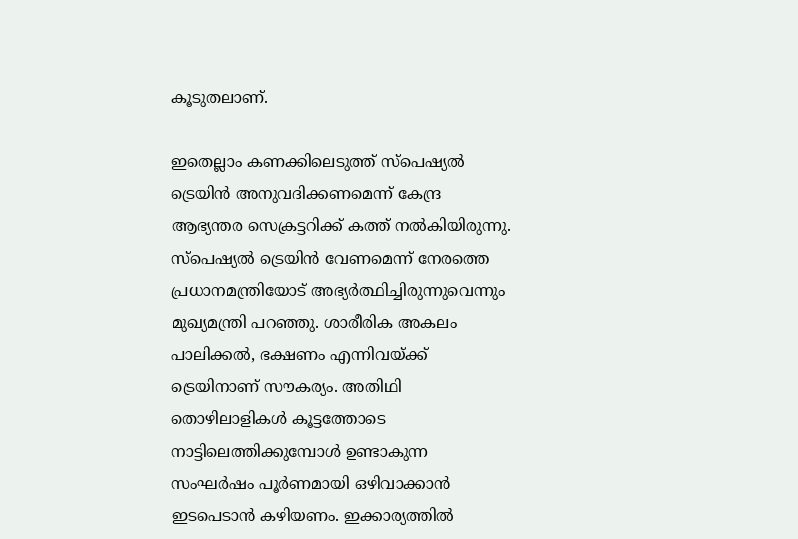കൂടുതലാണ്.

ഇതെല്ലാം കണക്കിലെടുത്ത് സ്‌പെഷ്യല്‍ ട്രെയിന്‍ അനുവദിക്കണമെന്ന് കേന്ദ്ര ആഭ്യന്തര സെക്രട്ടറിക്ക് കത്ത് നല്‍കിയിരുന്നു. സ്‌പെഷ്യല്‍ ട്രെയിന്‍ വേണമെന്ന് നേരത്തെ പ്രധാനമന്ത്രിയോട് അഭ്യര്‍ത്ഥിച്ചിരുന്നുവെന്നും മുഖ്യമന്ത്രി പറഞ്ഞു. ശാരീരിക അകലം പാലിക്കല്‍, ഭക്ഷണം എന്നിവയ്ക്ക് ട്രെയിനാണ് സൗകര്യം. അതിഥി തൊഴിലാളികള്‍ കൂട്ടത്തോടെ നാട്ടിലെത്തിക്കുമ്പോള്‍ ഉണ്ടാകുന്ന സംഘര്‍ഷം പൂര്‍ണമായി ഒഴിവാക്കാന്‍ ഇടപെടാന്‍ കഴിയണം. ഇക്കാര്യത്തില്‍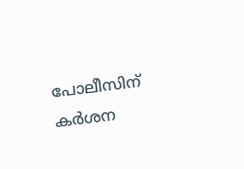പോലീസിന് കര്‍ശന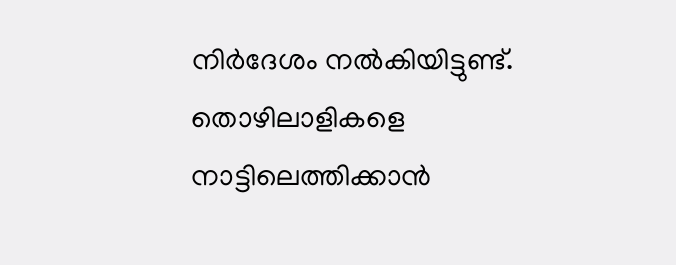നിര്‍ദേശം നല്‍കിയിട്ടുണ്ട്. തൊഴിലാളികളെ നാട്ടിലെത്തിക്കാന്‍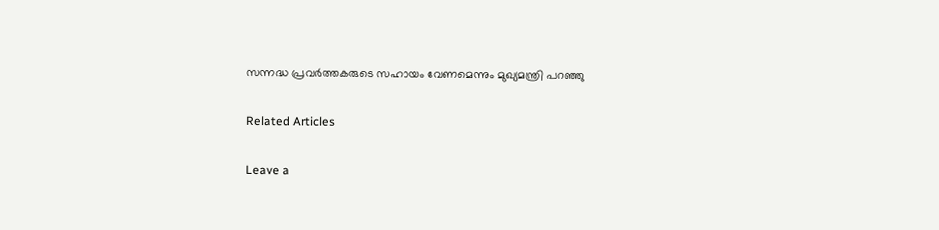സന്നദ്ധ പ്രവര്‍ത്തകരുടെ സഹായം വേണമെന്നും മുഖ്യമന്ത്രി പറഞ്ഞു

Related Articles

Leave a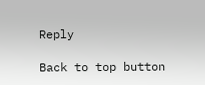Reply

Back to top button